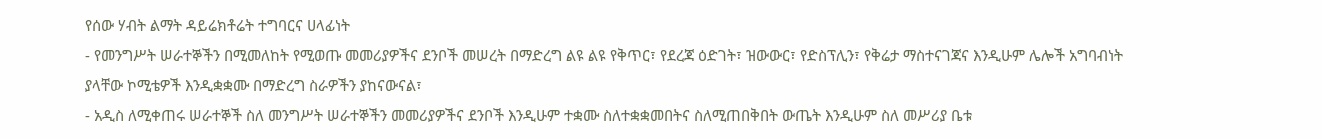የሰው ሃብት ልማት ዳይሬክቶሬት ተግባርና ሀላፊነት
- የመንግሥት ሠራተኞችን በሚመለከት የሚወጡ መመሪያዎችና ደንቦች መሠረት በማድረግ ልዩ ልዩ የቅጥር፣ የደረጃ ዕድገት፣ ዝውውር፣ የድስፕሊን፣ የቅሬታ ማስተናገጃና እንዲሁም ሌሎች አግባብነት ያላቸው ኮሚቴዎች እንዲቋቋሙ በማድረግ ስራዎችን ያከናውናል፣
- አዲስ ለሚቀጠሩ ሠራተኞች ስለ መንግሥት ሠራተኞችን መመሪያዎችና ደንቦች እንዲሁም ተቋሙ ስለተቋቋመበትና ስለሚጠበቅበት ውጤት እንዲሁም ስለ መሥሪያ ቤቱ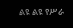ልዩ ልዩ የሥራ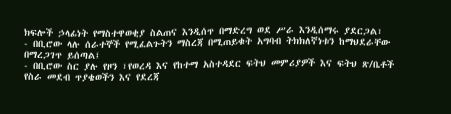ክፍሎች ኃላፊነት የማስተዋወቂያ ስልጠና እንዲሰጥ በማድረግ ወደ ሥራ እንዲሰማሩ ያደርጋል፣
- በቢሮው ላሉ ሰራተኞች የሚፈልጉትን ማስረጃ በሚጠይቁት አግባብ ትክክለኛነቱን ከማህደራቸው በማረጋገጥ ይሰጣል፤
- በቢሮው ስር ያሉ የዞን ፣የወረዳ እና የከተማ አስተዳደር ፍትህ መምሪያዎች እና ፍትህ ጽ/ቤቶች የስራ መደብ ጥያቄወችን እና የደረጃ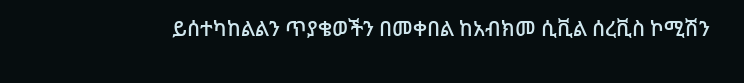ይሰተካከልልን ጥያቄወችን በመቀበል ከአብክመ ሲቪል ሰረቪስ ኮሚሽን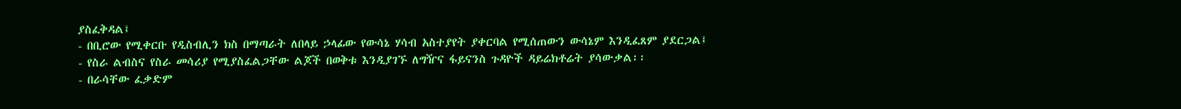ያስፈቅዳል፤
- በቢሮው የሚቀርቡ የዲስብሊን ክስ በማጣራት ለበላይ ኃላፊው የውሳኔ ሃሳብ አስተያየት ያቀርባል የሚሰጠውን ውሳኔም እንዲፈጸም ያደርጋል፤
- የስራ ልብስና የስራ መሳሪያ የሚያስፈልጋቸው ልጆች በወቅቱ እንዲያገኙ ለግዥና ፋይናንስ ጉዳዮች ዳይሬክቶሬት ያሳውቃል፡፡
- በራሳቸው ፈቃድም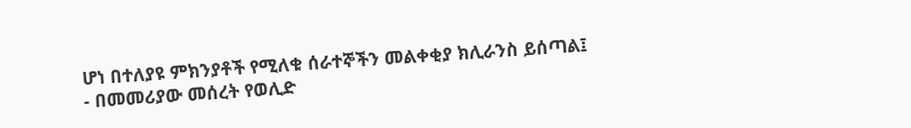ሆነ በተለያዩ ምክንያቶች የሚለቁ ሰራተኞችን መልቀቂያ ክሊራንስ ይሰጣል፤
- በመመሪያው መሰረት የወሊድ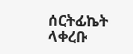ሰርትፊኬት ላቀረቡ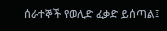ሰራተኞች የወሊድ ፈቃድ ይሰጣል፤